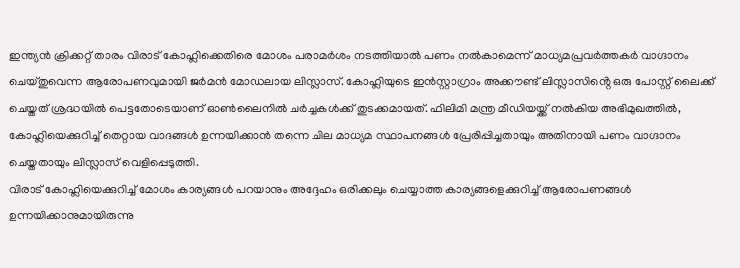ഇന്ത്യൻ ക്രിക്കറ്റ് താരം വിരാട് കോഹ്ലിക്കെതിരെ മോശം പരാമർശം നടത്തിയാൽ പണം നൽകാമെന്ന് മാധ്യമപ്രവർത്തകർ വാഗ്ദാനം ചെയ്തുവെന്ന ആരോപണവുമായി ജർമൻ മോഡലായ ലിസ്ലാസ്. കോഹ്ലിയുടെ ഇൻസ്റ്റാഗ്രാം അക്കൗണ്ട് ലിസ്ലാസിൻ്റെ ഒരു പോസ്റ്റ് ലൈക്ക് ചെയ്തത് ശ്രദ്ധയിൽ പെട്ടതോടെയാണ് ഓൺലൈനിൽ ചർച്ചകൾക്ക് തുടക്കമായത്. ഫിലിമി മന്ത്ര മീഡിയയ്ക്ക് നൽകിയ അഭിമുഖത്തിൽ, കോഹ്ലിയെക്കുറിച്ച് തെറ്റായ വാദങ്ങൾ ഉന്നയിക്കാൻ തന്നെ ചില മാധ്യമ സ്ഥാപനങ്ങൾ പ്രേരിപ്പിച്ചതായും അതിനായി പണം വാഗ്ദാനം ചെയ്തതായും ലിസ്ലാസ് വെളിപ്പെടുത്തി.
വിരാട് കോഹ്ലിയെക്കുറിച്ച് മോശം കാര്യങ്ങൾ പറയാനും അദ്ദേഹം ഒരിക്കലും ചെയ്യാത്ത കാര്യങ്ങളെക്കുറിച്ച് ആരോപണങ്ങൾ ഉന്നയിക്കാനുമായിരുന്നു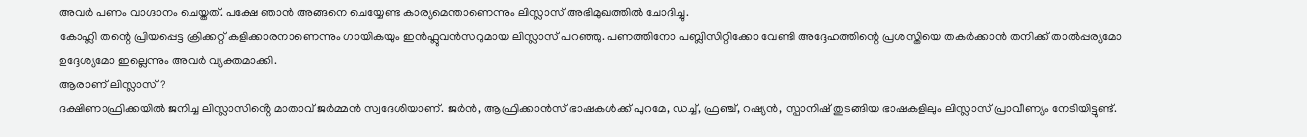അവർ പണം വാഗ്ദാനം ചെയ്തത്. പക്ഷേ ഞാൻ അങ്ങനെ ചെയ്യേണ്ട കാര്യമെന്താണെന്നും ലിസ്ലാസ് അഭിമുഖത്തിൽ ചോദിച്ചു.
കോഹ്ലി തന്റെ പ്രിയപ്പെട്ട ക്രിക്കറ്റ് കളിക്കാരനാണെന്നും ഗായികയും ഇൻഫ്ലുവൻസറുമായ ലിസ്ലാസ് പറഞ്ഞു. പണത്തിനോ പബ്ലിസിറ്റിക്കോ വേണ്ടി അദ്ദേഹത്തിന്റെ പ്രശസ്തിയെ തകർക്കാൻ തനിക്ക് താൽപ്പര്യമോ ഉദ്ദേശ്യമോ ഇല്ലെന്നും അവർ വ്യക്തമാക്കി.
ആരാണ് ലിസ്ലാസ്?
ദക്ഷിണാഫ്രിക്കയിൽ ജനിച്ച ലിസ്ലാസിൻ്റെ മാതാവ് ജർമ്മൻ സ്വദേശിയാണ്. ജർൻ, ആഫ്രിക്കാൻസ് ഭാഷകൾക്ക് പുറമേ, ഡച്ച്, ഫ്രഞ്ച്, റഷ്യൻ, സ്പാനിഷ് തുടങ്ങിയ ഭാഷകളിലും ലിസ്ലാസ് പ്രാവീണ്യം നേടിയിട്ടുണ്ട്.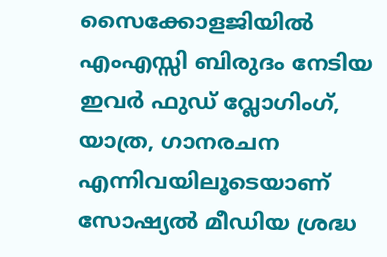സൈക്കോളജിയിൽ എംഎസ്സി ബിരുദം നേടിയ ഇവർ ഫുഡ് വ്ലോഗിംഗ്, യാത്ര, ഗാനരചന എന്നിവയിലൂടെയാണ് സോഷ്യൽ മീഡിയ ശ്രദ്ധ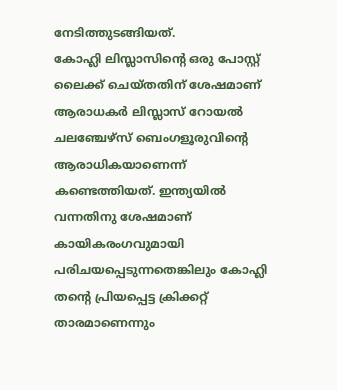നേടിത്തുടങ്ങിയത്.
കോഹ്ലി ലിസ്ലാസിൻ്റെ ഒരു പോസ്റ്റ് ലൈക്ക് ചെയ്തതിന് ശേഷമാണ് ആരാധകർ ലിസ്ലാസ് റോയൽ ചലഞ്ചേഴ്സ് ബെംഗളൂരുവിൻ്റെ ആരാധികയാണെന്ന് കണ്ടെത്തിയത്. ഇന്ത്യയിൽ വന്നതിനു ശേഷമാണ് കായികരംഗവുമായി പരിചയപ്പെടുന്നതെങ്കിലും കോഹ്ലി തൻ്റെ പ്രിയപ്പെട്ട ക്രിക്കറ്റ് താരമാണെന്നും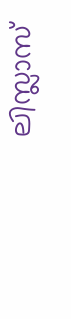ലിസ്ലാസ്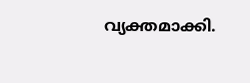വ്യക്തമാക്കി.